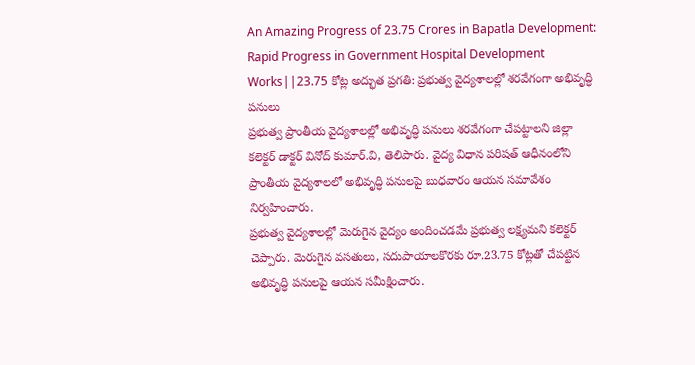An Amazing Progress of 23.75 Crores in Bapatla Development: Rapid Progress in Government Hospital Development Works||23.75 కోట్ల అద్భుత ప్రగతి: ప్రభుత్వ వైద్యశాలల్లో శరవేగంగా అభివృద్ధి పనులు
ప్రభుత్వ ప్రాంతీయ వైద్యశాలల్లో అభివృద్ధి పనులు శరవేగంగా చేపట్టాలని జిల్లా కలెక్టర్ డాక్టర్ వినోద్ కుమార్.వి, తెలిపారు. వైద్య విధాన పరిషత్ ఆధీనంలోని ప్రాంతీయ వైద్యశాలలో అభివృద్ధి పనులపై బుధవారం ఆయన సమావేశం నిర్వహించారు.
ప్రభుత్వ వైద్యశాలల్లో మెరుగైన వైద్యం అందించడమే ప్రభుత్వ లక్ష్యమని కలెక్టర్ చెప్పారు. మెరుగైన వసతులు, సదుపాయాలకొరకు రూ.23.75 కోట్లతో చేపట్టిన అభివృద్ధి పనులపై ఆయన సమీక్షించారు.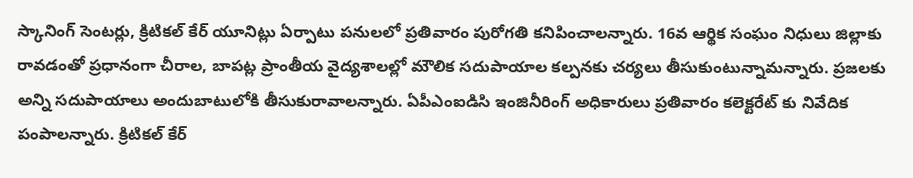స్కానింగ్ సెంటర్లు, క్రిటికల్ కేర్ యూనిట్లు ఏర్పాటు పనులలో ప్రతివారం పురోగతి కనిపించాలన్నారు. 16వ ఆర్థిక సంఘం నిధులు జిల్లాకు రావడంతో ప్రధానంగా చీరాల, బాపట్ల ప్రాంతీయ వైద్యశాలల్లో మౌలిక సదుపాయాల కల్పనకు చర్యలు తీసుకుంటున్నామన్నారు. ప్రజలకు అన్ని సదుపాయాలు అందుబాటులోకి తీసుకురావాలన్నారు. ఏపీఎంఐడిసి ఇంజినీరింగ్ అధికారులు ప్రతివారం కలెక్టరేట్ కు నివేదిక పంపాలన్నారు. క్రిటికల్ కేర్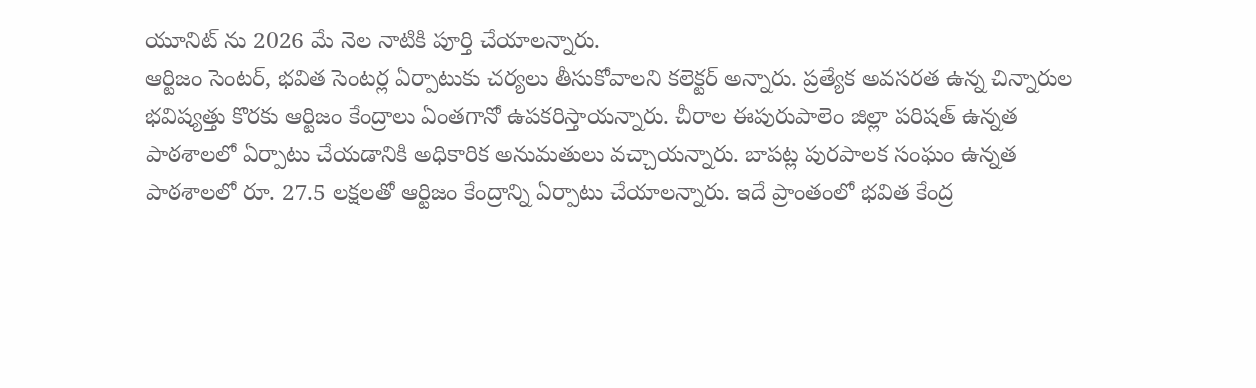యూనిట్ ను 2026 మే నెల నాటికి పూర్తి చేయాలన్నారు.
ఆర్టిజం సెంటర్, భవిత సెంటర్ల ఏర్పాటుకు చర్యలు తీసుకోవాలని కలెక్టర్ అన్నారు. ప్రత్యేక అవసరత ఉన్న చిన్నారుల భవిష్యత్తు కొరకు ఆర్టిజం కేంద్రాలు ఏంతగానో ఉపకరిస్తాయన్నారు. చీరాల ఈపురుపాలెం జిల్లా పరిషత్ ఉన్నత పాఠశాలలో ఏర్పాటు చేయడానికి అధికారిక అనుమతులు వచ్చాయన్నారు. బాపట్ల పురపాలక సంఘం ఉన్నత పాఠశాలలో రూ. 27.5 లక్షలతో ఆర్టిజం కేంద్రాన్ని ఏర్పాటు చేయాలన్నారు. ఇదే ప్రాంతంలో భవిత కేంద్ర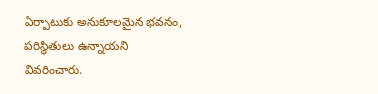ఏర్పాటుకు అనుకూలమైన భవనం, పరిస్థితులు ఉన్నాయని వివరించారు.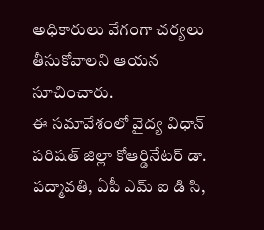అధికారులు వేగంగా చర్యలు తీసుకోవాలని ఆయన సూచించారు.
ఈ సమావేశంలో వైద్య విధాన్ పరిషత్ జిల్లా కోఆర్డినేటర్ డా. పద్మావతి, ఏపీ ఎమ్ ఐ డి సి,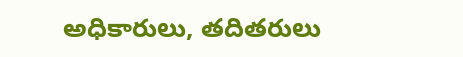అధికారులు, తదితరులు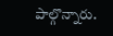పాల్గొన్నారు.